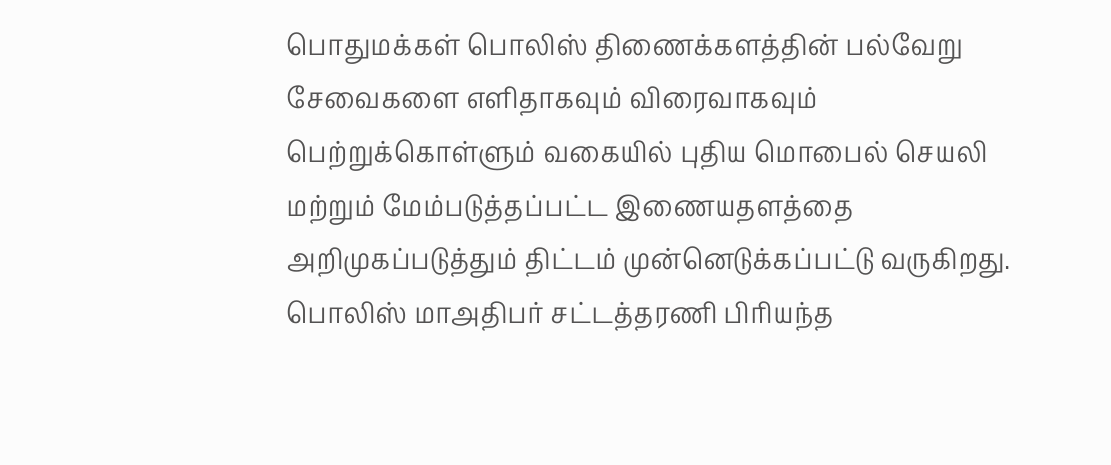பொதுமக்கள் பொலிஸ் திணைக்களத்தின் பல்வேறு சேவைகளை எளிதாகவும் விரைவாகவும் பெற்றுக்கொள்ளும் வகையில் புதிய மொபைல் செயலி மற்றும் மேம்படுத்தப்பட்ட இணையதளத்தை அறிமுகப்படுத்தும் திட்டம் முன்னெடுக்கப்பட்டு வருகிறது.
பொலிஸ் மாஅதிபர் சட்டத்தரணி பிரியந்த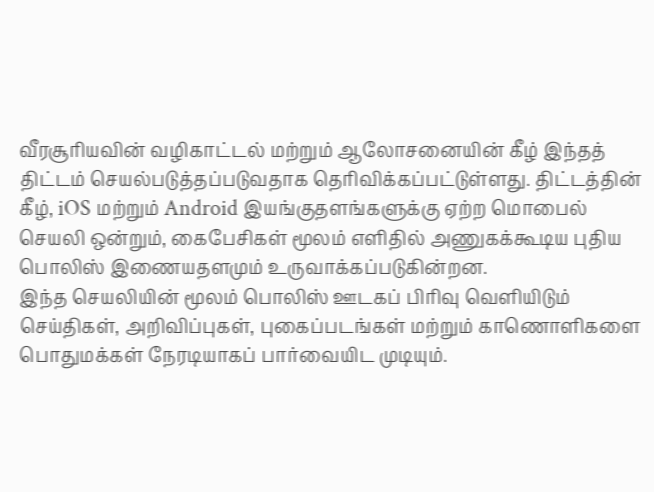வீரசூரியவின் வழிகாட்டல் மற்றும் ஆலோசனையின் கீழ் இந்தத் திட்டம் செயல்படுத்தப்படுவதாக தெரிவிக்கப்பட்டுள்ளது. திட்டத்தின் கீழ், iOS மற்றும் Android இயங்குதளங்களுக்கு ஏற்ற மொபைல் செயலி ஒன்றும், கைபேசிகள் மூலம் எளிதில் அணுகக்கூடிய புதிய பொலிஸ் இணையதளமும் உருவாக்கப்படுகின்றன.
இந்த செயலியின் மூலம் பொலிஸ் ஊடகப் பிரிவு வெளியிடும் செய்திகள், அறிவிப்புகள், புகைப்படங்கள் மற்றும் காணொளிகளை பொதுமக்கள் நேரடியாகப் பார்வையிட முடியும்.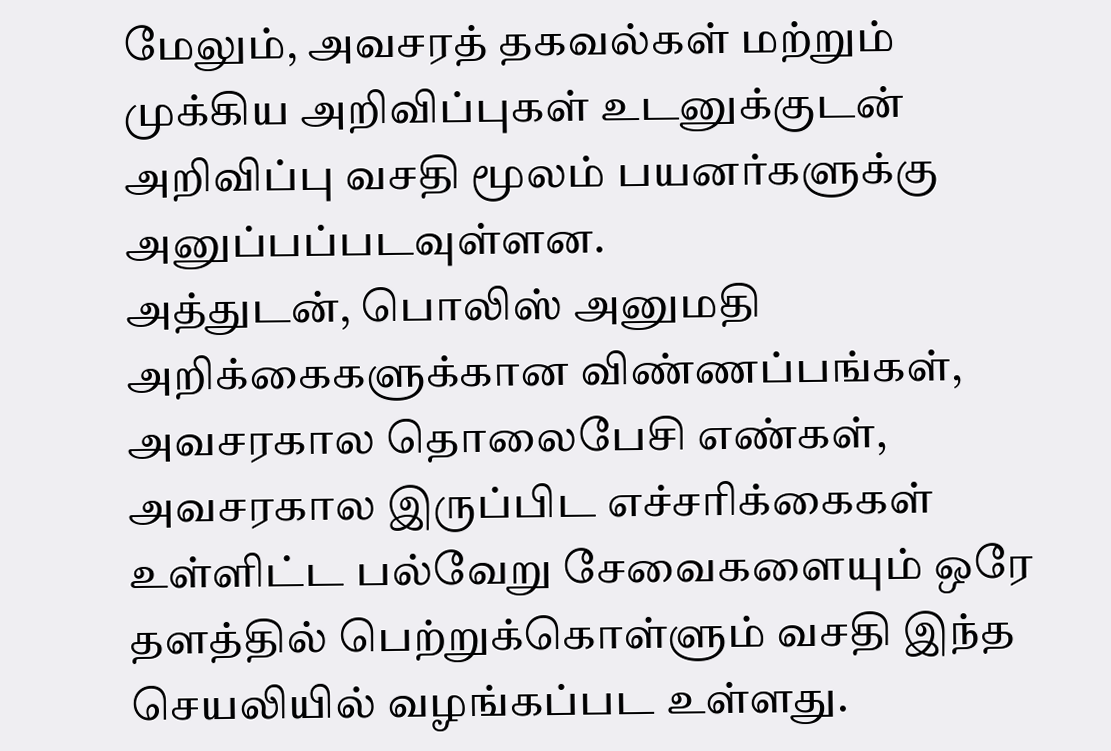மேலும், அவசரத் தகவல்கள் மற்றும் முக்கிய அறிவிப்புகள் உடனுக்குடன் அறிவிப்பு வசதி மூலம் பயனர்களுக்கு அனுப்பப்படவுள்ளன.
அத்துடன், பொலிஸ் அனுமதி அறிக்கைகளுக்கான விண்ணப்பங்கள், அவசரகால தொலைபேசி எண்கள், அவசரகால இருப்பிட எச்சரிக்கைகள் உள்ளிட்ட பல்வேறு சேவைகளையும் ஒரே தளத்தில் பெற்றுக்கொள்ளும் வசதி இந்த செயலியில் வழங்கப்பட உள்ளது.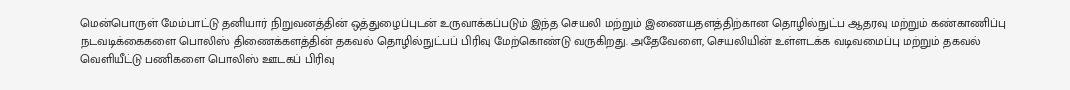மென்பொருள் மேம்பாட்டு தனியார் நிறுவனத்தின் ஒத்துழைப்புடன் உருவாக்கப்படும் இந்த செயலி மற்றும் இணையதளத்திற்கான தொழில்நுட்ப ஆதரவு மற்றும் கண்காணிப்பு நடவடிக்கைகளை பொலிஸ் திணைக்களத்தின் தகவல் தொழில்நுட்பப் பிரிவு மேற்கொண்டு வருகிறது. அதேவேளை, செயலியின் உள்ளடக்க வடிவமைப்பு மற்றும் தகவல் வெளியீட்டு பணிகளை பொலிஸ் ஊடகப் பிரிவு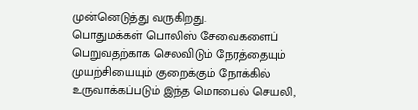முன்னெடுத்து வருகிறது.
பொதுமக்கள் பொலிஸ் சேவைகளைப் பெறுவதற்காக செலவிடும் நேரத்தையும் முயற்சியையும் குறைக்கும் நோக்கில் உருவாக்கப்படும் இந்த மொபைல் செயலி,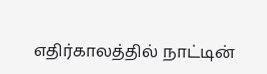எதிர்காலத்தில் நாட்டின்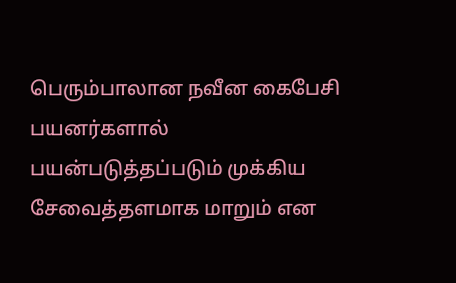பெரும்பாலான நவீன கைபேசி பயனர்களால் பயன்படுத்தப்படும் முக்கிய சேவைத்தளமாக மாறும் என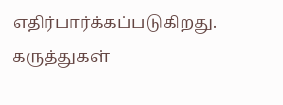எதிர்பார்க்கப்படுகிறது.
கருத்துகள்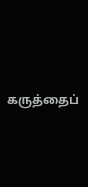கருத்தைப்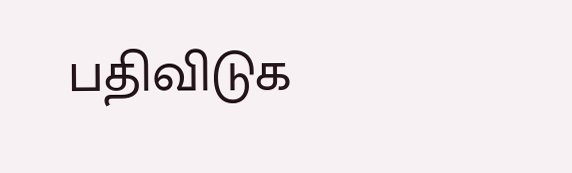பதிவிடுக